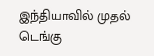இந்தியாவில் முதல் டெங்கு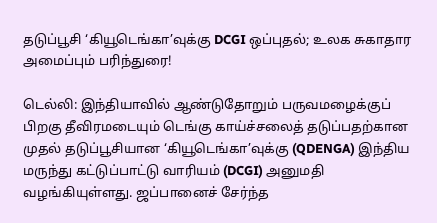தடுப்பூசி ‘கியூடெங்கா’வுக்கு DCGI ஒப்புதல்; உலக சுகாதார அமைப்பும் பரிந்துரை!

டெல்லி: இந்தியாவில் ஆண்டுதோறும் பருவமழைக்குப் பிறகு தீவிரமடையும் டெங்கு காய்ச்சலைத் தடுப்பதற்கான முதல் தடுப்பூசியான ‘கியூடெங்கா’வுக்கு (QDENGA) இந்திய மருந்து கட்டுப்பாட்டு வாரியம் (DCGI) அனுமதி வழங்கியுள்ளது. ஜப்பானைச் சேர்ந்த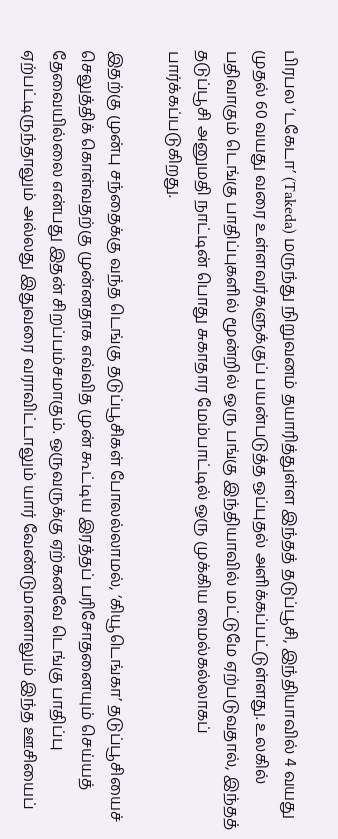பிரபல ‘டகேடா’ (Takeda) மருந்து நிறுவனம் தயாரித்துள்ள இந்தத் தடுப்பூசி, இந்தியாவில் 4 வயது முதல் 60 வயது வரை உள்ளவர்களுக்குப் பயன்படுத்த ஒப்புதல் அளிக்கப்பட்டுள்ளது. உலகில் பதிவாகும் டெங்கு பாதிப்புகளில் மூன்றில் ஒரு பங்கு இந்தியாவில் மட்டுமே ஏற்படுவதால், இந்தத் தடுப்பூசி அனுமதி நாட்டின் பொது சுகாதார மேம்பாட்டில் ஒரு முக்கிய மைல்கல்லாகப் பார்க்கப்படுகிறது.

இதற்கு முன்பு சந்தைக்கு வந்த டெங்கு தடுப்பூசிகள் போலல்லாமல், ‘கியூடெங்கா’ தடுப்பூசியைச் செலுத்திக் கொள்வதற்கு முன்னதாக எவ்வித முன் கூட்டிய இரத்தப் பரிசோதனையும் செய்யத் தேவையில்லை என்பது இதன் சிறப்பம்சமாகும். ஒருவருக்கு ஏற்கனவே டெங்கு பாதிப்பு ஏற்பட்டிருந்தாலும் அல்லது இதுவரை வராவிட்டாலும் யார் வேண்டுமானாலும் இந்த ஊசியைப்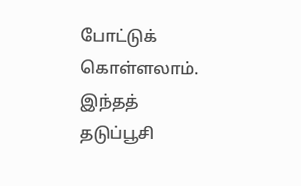போட்டுக் கொள்ளலாம். இந்தத் தடுப்பூசி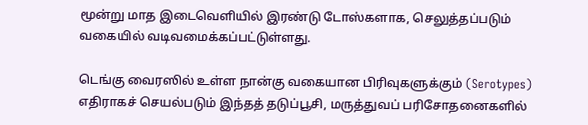மூன்று மாத இடைவெளியில் இரண்டு டோஸ்களாக, செலுத்தப்படும் வகையில் வடிவமைக்கப்பட்டுள்ளது.

டெங்கு வைரஸில் உள்ள நான்கு வகையான பிரிவுகளுக்கும் (Serotypes) எதிராகச் செயல்படும் இந்தத் தடுப்பூசி, மருத்துவப் பரிசோதனைகளில்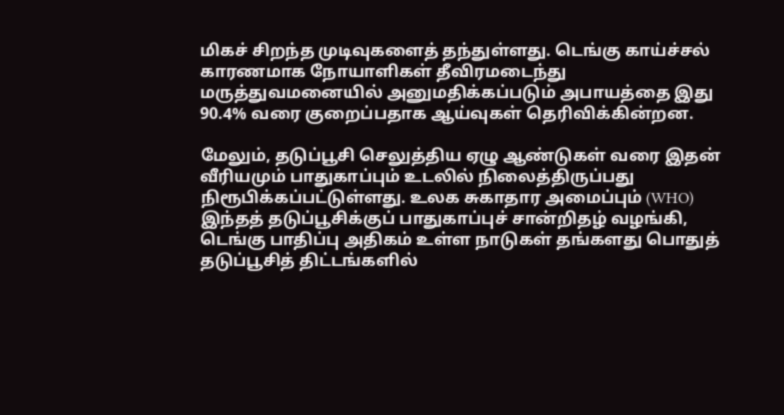மிகச் சிறந்த முடிவுகளைத் தந்துள்ளது. டெங்கு காய்ச்சல் காரணமாக நோயாளிகள் தீவிரமடைந்து மருத்துவமனையில் அனுமதிக்கப்படும் அபாயத்தை இது 90.4% வரை குறைப்பதாக ஆய்வுகள் தெரிவிக்கின்றன.

மேலும், தடுப்பூசி செலுத்திய ஏழு ஆண்டுகள் வரை இதன் வீரியமும் பாதுகாப்பும் உடலில் நிலைத்திருப்பது நிரூபிக்கப்பட்டுள்ளது. உலக சுகாதார அமைப்பும் (WHO) இந்தத் தடுப்பூசிக்குப் பாதுகாப்புச் சான்றிதழ் வழங்கி, டெங்கு பாதிப்பு அதிகம் உள்ள நாடுகள் தங்களது பொதுத் தடுப்பூசித் திட்டங்களில்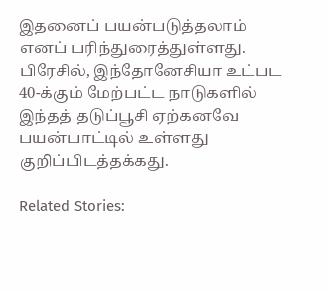இதனைப் பயன்படுத்தலாம் எனப் பரிந்துரைத்துள்ளது. பிரேசில், இந்தோனேசியா உட்பட 40-க்கும் மேற்பட்ட நாடுகளில் இந்தத் தடுப்பூசி ஏற்கனவே பயன்பாட்டில் உள்ளது குறிப்பிடத்தக்கது.

Related Stories: